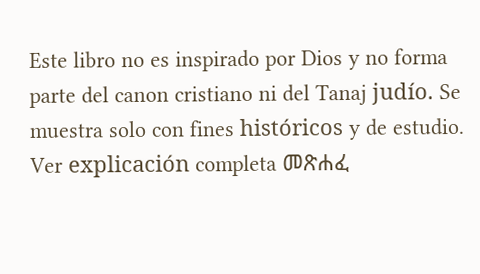Este libro no es inspirado por Dios y no forma parte del canon cristiano ni del Tanaj judío. Se muestra solo con fines históricos y de estudio. Ver explicación completa መጽሐፈ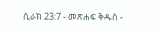ሲራክ 23:7 - መጽሐፍ ቅዱስ -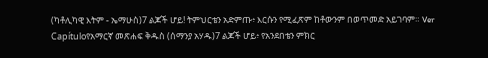(ካቶሊካዊ እትም - ኤማሁስ)7 ልጆች ሆይ! ትምህርቴን አድምጡ፥ እርሱን የሚፈጽም ከቶውንም በወጥመድ አይገባም። Ver Capítuloየአማርኛ መጽሐፍ ቅዱስ (ሰማንያ አሃዱ)7 ልጆች ሆይ፥ የአንደበቴን ምክር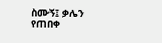ስሙኝ፤ ቃሌን የጠበቀ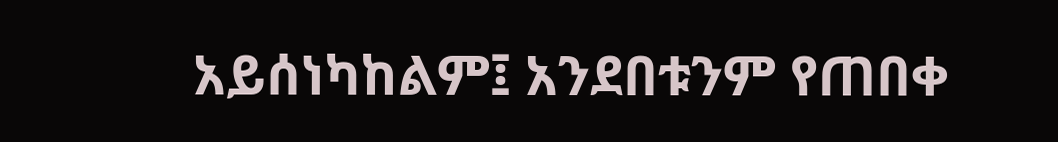አይሰነካከልም፤ አንደበቱንም የጠበቀ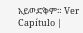አይወድቅም። Ver Capítulo |